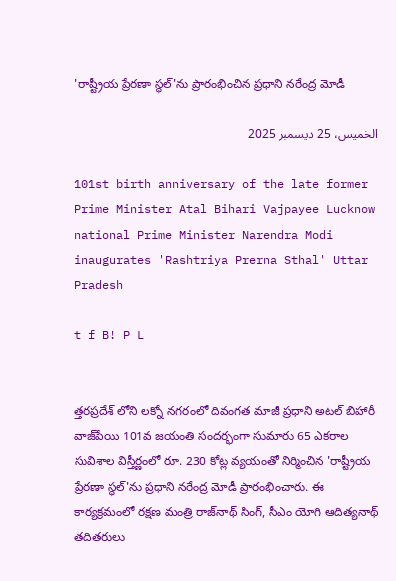'రాష్ట్రీయ ప్రేరణా స్థల్'ను ప్రారంభించిన ప్రధాని నరేంద్ర మోడీ

الخميس، 25 ديسمبر 2025

101st birth anniversary of the late former Prime Minister Atal Bihari Vajpayee Lucknow national Prime Minister Narendra Modi inaugurates 'Rashtriya Prerna Sthal' Uttar Pradesh

t f B! P L


త్తరప్రదేశ్ లోని లక్నో నగరంలో దివంగత మాజీ ప్రధాని అటల్ బిహారీ వాజ్‌పేయి 101వ జయంతి సందర్భంగా సుమారు 65 ఎకరాల సువిశాల విస్తీర్ణంలో రూ. 230 కోట్ల వ్యయంతో నిర్మించిన 'రాష్ట్రీయ ప్రేరణా స్థల్'ను ప్రధాని నరేంద్ర మోడీ ప్రారంభించారు. ఈ కార్యక్రమంలో రక్షణ మంత్రి రాజ్‌నాథ్ సింగ్, సీఎం యోగి ఆదిత్యనాథ్ తదితరులు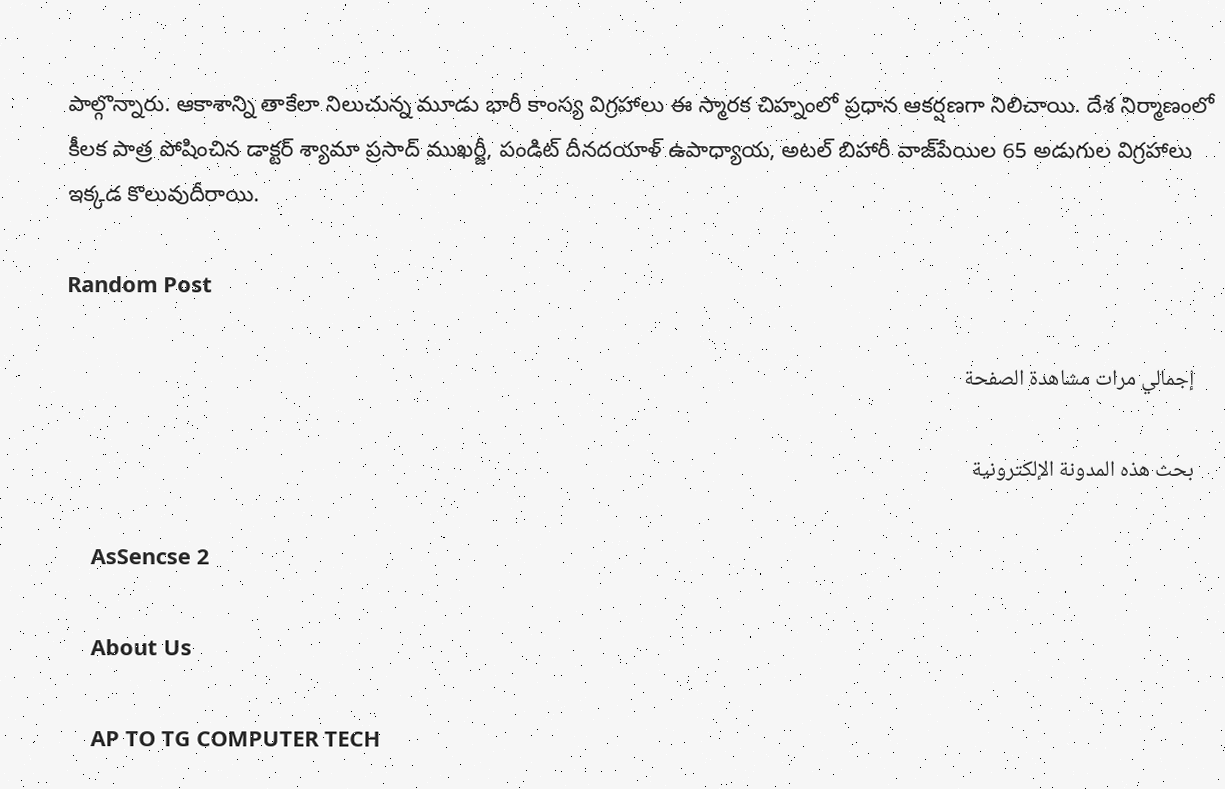పాల్గొన్నారు. ఆకాశాన్ని తాకేలా నిలుచున్న మూడు భారీ కాంస్య విగ్రహాలు ఈ స్మారక చిహ్నంలో ప్రధాన ఆకర్షణగా నిలిచాయి. దేశ నిర్మాణంలో కీలక పాత్ర పోషించిన డాక్టర్ శ్యామా ప్రసాద్ ముఖర్జీ, పండిట్ దీనదయాళ్ ఉపాధ్యాయ, అటల్ బిహారీ వాజ్‌పేయిల 65 అడుగుల విగ్రహాలు ఇక్కడ కొలువుదీరాయి.

Random Post

    إجمالي مرات مشاهدة الصفحة

    بحث هذه المدونة الإلكترونية

    AsSencse 2

    About Us

    AP TO TG COMPUTER TECH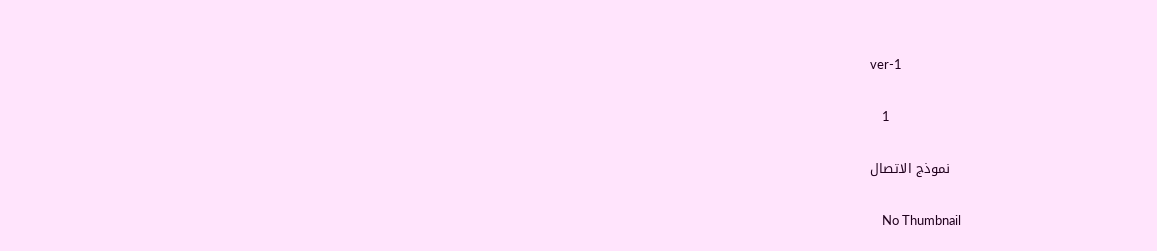ver-1

    1

    نموذج الاتصال

    No Thumbnail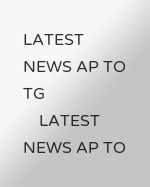LATEST NEWS AP TO TG
    LATEST NEWS AP TO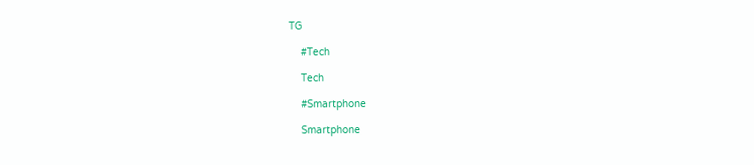TG

    #Tech

    Tech

    #Smartphone

    Smartphone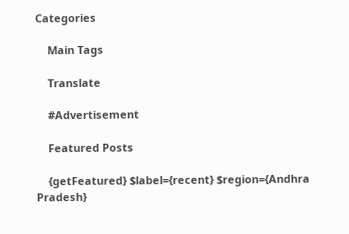Categories

    Main Tags

    Translate

    #Advertisement

    Featured Posts

    {getFeatured} $label={recent} $region={Andhra Pradesh}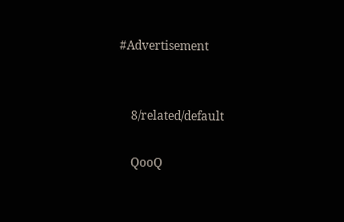#Advertisement


    8/related/default

    QooQ